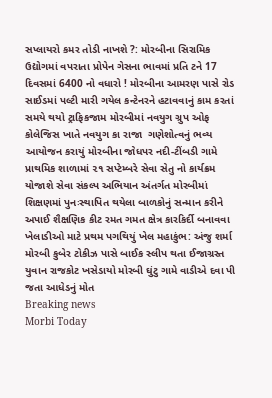સપ્લાયરો કમર તોડી નાખશે ?: મોરબીના સિરામિક ઉદ્યોગમાં વપરાતા પ્રોપેન ગેસના ભાવમાં પ્રતિ ટને 17 દિવસમાં 6400 નો વધારો ! મોરબીના આમરણ પાસે રોડ સાઈડમાં પલ્ટી મારી ગયેલ કન્ટેનરને હટાવવાનું કામ કરતાં સમયે થયો ટ્રાફિકજામ મોરબીમાં નવયુગ ગ્રુપ ઓફ કોલેજિસ ખાતે નવયુગ કા રાજા  ગણેશોત્વનું ભવ્ય આયોજન કરાયું મોરબીના જોધપર નદી-ટીંબડી ગામે પ્રાથમિક શાળામાં ૨૧ સપ્ટેમ્બરે સેવા સેતુ નો કાર્યક્રમ યોજાશે સેવા સંકલ્પ અભિયાન અંતર્ગત મોરબીમાં શિક્ષણમાં પુનઃસ્થાપિત થયેલા બાળકોનું સન્માન કરીને અપાઈ શૈક્ષણિક કીટ રમત ગમત ક્ષેત્ર કારકિર્દી બનાવવા ખેલાડીઓ માટે પ્રથમ પગથિયું ખેલ મહાકુંભ: અંજુ શર્મા મોરબી કુબેર ટોકીઝ પાસે બાઈક સ્લીપ થતા ઈજાગ્રસ્ત યુવાન રાજકોટ ખસેડાયો મોરબી ઘુંટુ ગામે વાડીએ દવા પી જતા આધેડનું મોત
Breaking news
Morbi Today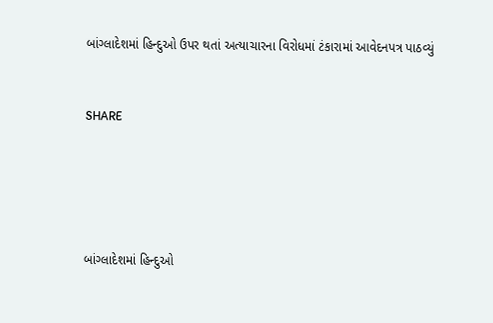બાંગ્લાદેશમાં હિન્દુઓ ઉપર થતાં અત્યાચારના વિરોધમાં ટંકારામાં આવેદનપત્ર પાઠવ્યું


SHARE





બાંગ્લાદેશમાં હિન્દુઓ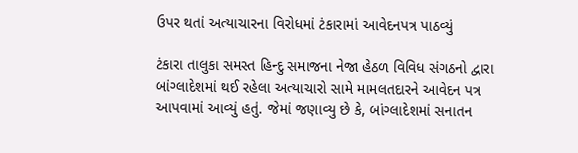ઉપર થતાં અત્યાચારના વિરોધમાં ટંકારામાં આવેદનપત્ર પાઠવ્યું

ટંકારા તાલુકા સમસ્ત હિન્દુ સમાજના નેજા હેઠળ વિવિધ સંગઠનો દ્વારા બાંગ્લાદેશમાં થઈ રહેલા અત્યાચારો સામે મામલતદારને આવેદન પત્ર આપવામાં આવ્યું હતું. જેમાં જણાવ્યુ છે કે, બાંગ્લાદેશમાં સનાતન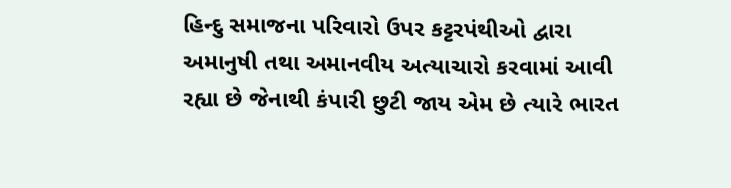હિન્દુ સમાજના પરિવારો ઉપર કટ્ટરપંથીઓ દ્વારા અમાનુષી તથા અમાનવીય અત્યાચારો કરવામાં આવી રહ્યા છે જેનાથી કંપારી છુટી જાય એમ છે ત્યારે ભારત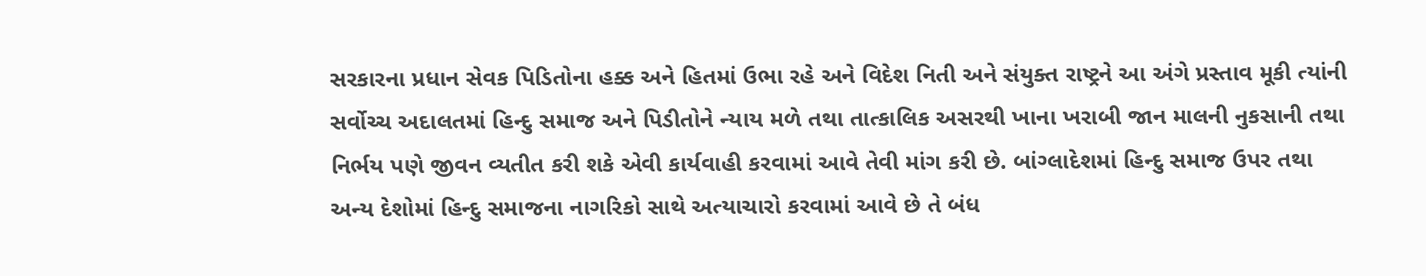સરકારના પ્રધાન સેવક પિડિતોના હક્ક અને હિતમાં ઉભા રહે અને વિદેશ નિતી અને સંયુક્ત રાષ્ટ્રને આ અંગે પ્રસ્તાવ મૂકી ત્યાંની સર્વોચ્ચ અદાલતમાં હિન્દુ સમાજ અને પિડીતોને ન્યાય મળે તથા તાત્કાલિક અસરથી ખાના ખરાબી જાન માલની નુકસાની તથા નિર્ભય પણે જીવન વ્યતીત કરી શકે એવી કાર્યવાહી કરવામાં આવે તેવી માંગ કરી છે. બાંગ્લાદેશમાં હિન્દુ સમાજ ઉપર તથા અન્ય દેશોમાં હિન્દુ સમાજના નાગરિકો સાથે અત્યાચારો કરવામાં આવે છે તે બંધ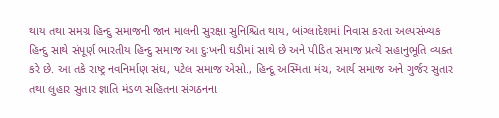થાય તથા સમગ્ર હિન્દુ સમાજની જાન માલની સુરક્ષા સુનિશ્ચિત થાય, બાંગ્લાદેશમાં નિવાસ કરતા અલ્પસંખ્યક હિન્દુ સાથે સંપૂર્ણ ભારતીય હિન્દુ સમાજ આ દુઃખની ઘડીમાં સાથે છે અને પીડિત સમાજ પ્રત્યે સહાનુભૂતિ વ્યક્ત કરે છે. આ તકે રાષ્ટ્ર નવનિર્માણ સંઘ, પટેલ સમાજ એસો., હિન્દૂ અસ્મિતા મંચ, આર્ય સમાજ અને ગુર્જર સુતાર તથા લુહાર સુતાર જ્ઞાતિ મંડળ સહિતના સંગઠનના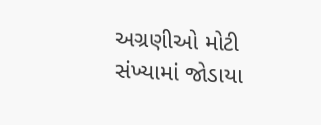અગ્રણીઓ મોટી સંખ્યામાં જોડાયા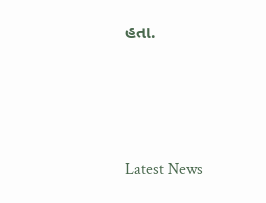હતા.




Latest News